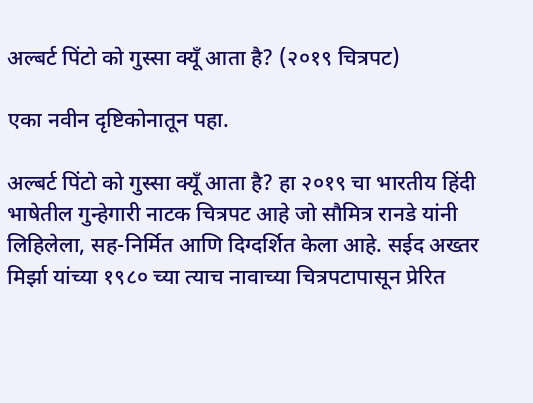अल्बर्ट पिंटो को गुस्सा क्यूँ आता है? (२०१९ चित्रपट)

एका नवीन दृष्टिकोनातून पहा.

अल्बर्ट पिंटो को गुस्सा क्यूँ आता है? हा २०१९ चा भारतीय हिंदी भाषेतील गुन्हेगारी नाटक चित्रपट आहे जो सौमित्र रानडे यांनी लिहिलेला, सह-निर्मित आणि दिग्दर्शित केला आहे. सईद अख्तर मिर्झा यांच्या १९८० च्या त्याच नावाच्या चित्रपटापासून प्रेरित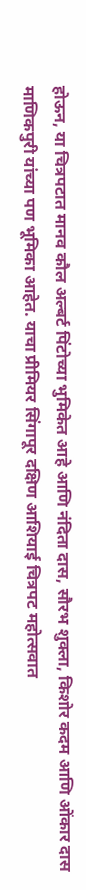होऊन, या चित्रपटात मानव कौल अल्बर्ट पिंटोच्या भुमिकेत आहे आणि नंदिता दास, सौरभ शुक्ला, किशोर कदम आणि ओंकार दास माणिकपुरी यांच्या पण भूमिका आहेत. याचा प्रीमियर सिंगापूर दक्षिण आशियाई चित्रपट महोत्सवात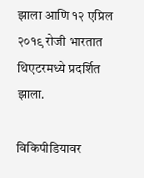झाला आणि १२ एप्रिल २०१९ रोजी भारतात थिएटरमध्ये प्रदर्शित झाला.

विकिपीडियावर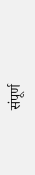संपूर्ण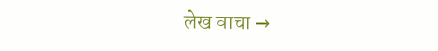लेख वाचा →